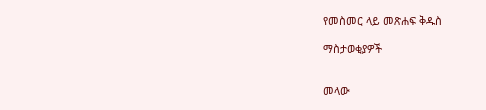የመስመር ላይ መጽሐፍ ቅዱስ

ማስታወቂያዎች


መላው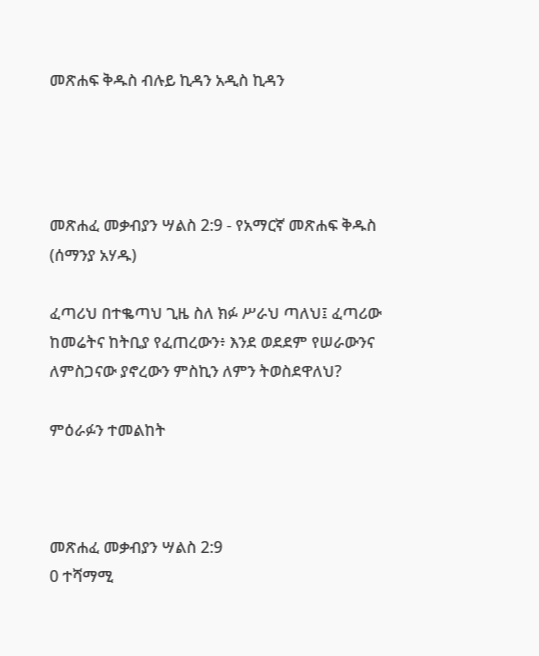መጽሐፍ ቅዱስ ብሉይ ኪዳን አዲስ ኪዳን




መጽሐፈ መቃብያን ሣልስ 2:9 - የአማርኛ መጽሐፍ ቅዱስ (ሰማንያ አሃዱ)

ፈጣሪህ በተቈጣህ ጊዜ ስለ ክፉ ሥራህ ጣለህ፤ ፈጣሪው ከመሬትና ከትቢያ የፈጠረውን፥ እንደ ወደደም የሠራውንና ለምስጋናው ያኖረውን ምስኪን ለምን ትወስደዋለህ?

ምዕራፉን ተመልከት



መጽሐፈ መቃብያን ሣልስ 2:9
0 ተሻማሚ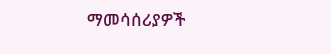ማመሳሰሪያዎች